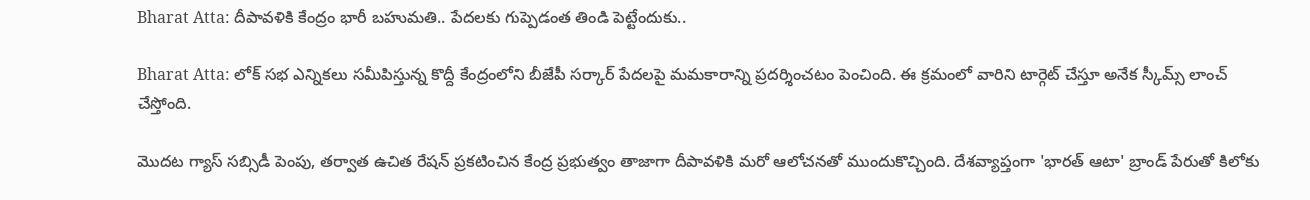Bharat Atta: దీపావళికి కేంద్రం భారీ బహుమతి.. పేదలకు గుప్పెడంత తిండి పెట్టేందుకు..

Bharat Atta: లోక్ సభ ఎన్నికలు సమీపిస్తున్న కొద్దీ కేంద్రంలోని బీజేపీ సర్కార్ పేదలపై మమకారాన్ని ప్రదర్శించటం పెంచింది. ఈ క్రమంలో వారిని టార్గెట్ చేస్తూ అనేక స్కీమ్స్ లాంచ్ చేస్తోంది.

మెుదట గ్యాస్ సబ్సిడీ పెంపు, తర్వాత ఉచిత రేషన్ ప్రకటించిన కేంద్ర ప్రభుత్వం తాజాగా దీపావళికి మరో ఆలోచనతో ముందుకొచ్చింది. దేశవ్యాప్తంగా 'భారత్ ఆటా' బ్రాండ్ పేరుతో కిలోకు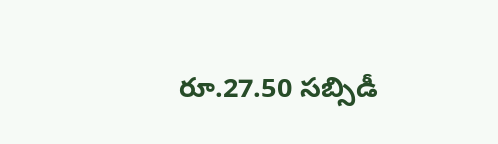రూ.27.50 సబ్సిడీ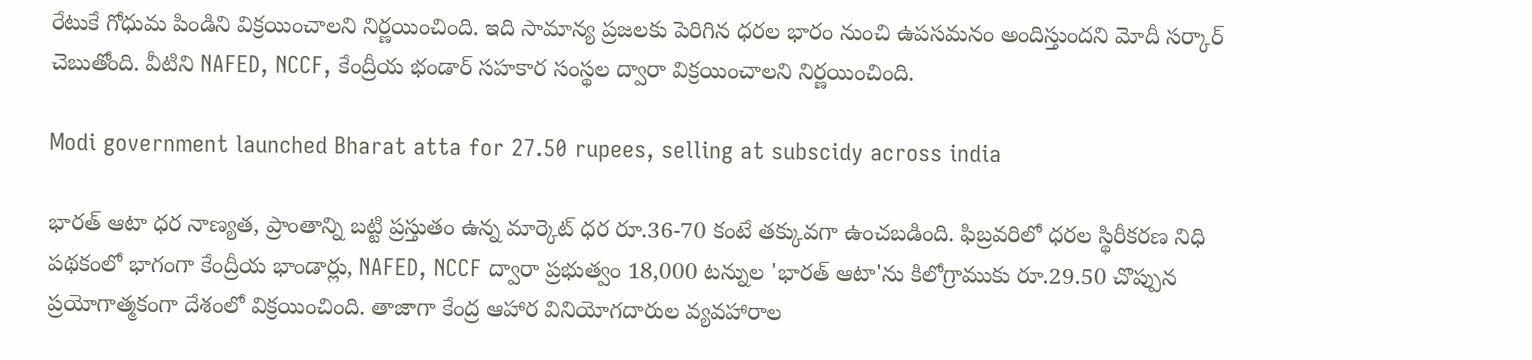రేటుకే గోధుమ పిండిని విక్రయించాలని నిర్ణయించింది. ఇది సామాన్య ప్రజలకు పెరిగిన ధరల భారం నుంచి ఉపసమనం అందిస్తుందని మోదీ సర్కార్ చెబుతోంది. వీటిని NAFED, NCCF, కేంద్రీయ భండార్ సహకార సంస్థల ద్వారా విక్రయించాలని నిర్ణయించింది.

Modi government launched Bharat atta for 27.50 rupees, selling at subscidy across india

భారత్ ఆటా ధర నాణ్యత, ప్రాంతాన్ని బట్టి ప్రస్తుతం ఉన్న మార్కెట్ ధర రూ.36-70 కంటే తక్కువగా ఉంచబడింది. ఫిబ్రవరిలో ధరల స్థిరీకరణ నిధి పథకంలో భాగంగా కేంద్రీయ భాండార్లు, NAFED, NCCF ద్వారా ప్రభుత్వం 18,000 టన్నుల 'భారత్ ఆటా'ను కిలోగ్రాముకు రూ.29.50 చొప్పున ప్రయోగాత్మకంగా దేశంలో విక్రయించింది. తాజాగా కేంద్ర ఆహార వినియోగదారుల వ్యవహారాల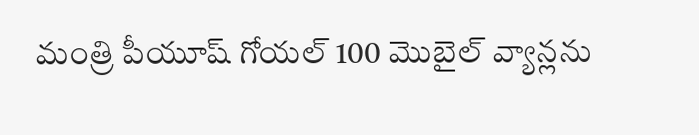మంత్రి పీయూష్ గోయల్ 100 మెుబైల్ వ్యాన్లను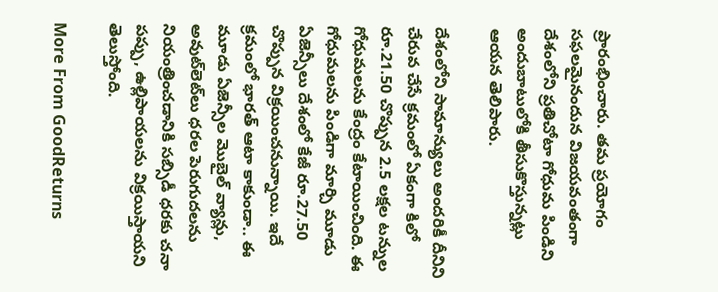ప్రారంభించారు. తమ ప్రయోగం సఫలమైనందున విజయవంతంగా దేశంలోని ప్రతిచోటా గోధుమ పిండిని అందుబాటులోకి తీసుకొస్తున్నట్లు ఆయన తెలిపారు.

దేశంలోని సామాన్యులు అందరికీ దీనిని చేరువ చేసే క్రమంలో ఏకంగా కిలో రూ.21.50 చొప్పున 2.5 లక్షల టన్నుల గోధుమలను కేంద్రం కేటాయించింది. ఈ గోధుమలను పిండిగా మార్చి మూడు ఏజెన్సీలు దేశంలో కేజీ రూ.27.50 చొప్పున విక్రయించనున్నాయి. ఇదే క్రమంలో భారత్ ఆటా కాకుండా.. ఈ మూడు ఏజెన్సీల మొబైల్ వ్యాన్లు, అవుట్‌లెట్‌లు ధరల పెరుగుదలను నియంత్రించడానికి సబ్సిడీ ధరకు చనా పప్పు, ఉల్లిపాయలను విక్రయిస్తాయని తెలుస్తోంది.

More From GoodReturns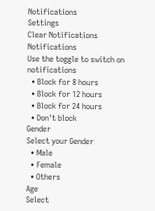Notifications
Settings
Clear Notifications
Notifications
Use the toggle to switch on notifications
  • Block for 8 hours
  • Block for 12 hours
  • Block for 24 hours
  • Don't block
Gender
Select your Gender
  • Male
  • Female
  • Others
Age
Select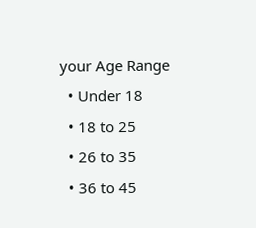your Age Range
  • Under 18
  • 18 to 25
  • 26 to 35
  • 36 to 45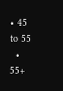• 45 to 55
  • 55+